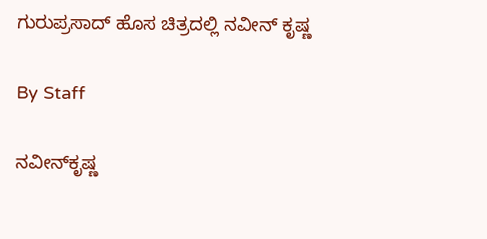ಗುರುಪ್ರಸಾದ್ ಹೊಸ ಚಿತ್ರದಲ್ಲಿ ನವೀನ್ ಕೃಷ್ಣ

By Staff

ನವೀನ್‌ಕೃಷ್ಣ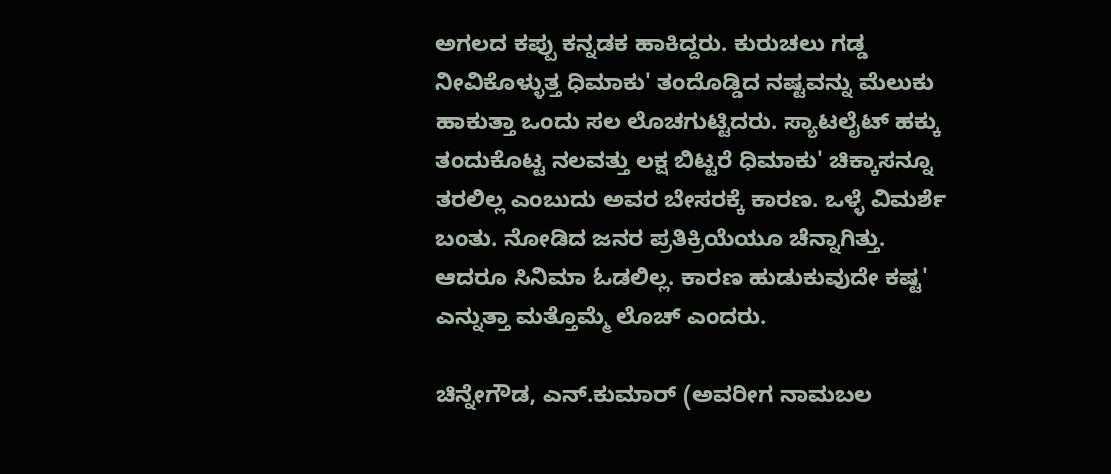ಅಗಲದ ಕಪ್ಪು ಕನ್ನಡಕ ಹಾಕಿದ್ದರು. ಕುರುಚಲು ಗಡ್ಡ ನೀವಿಕೊಳ್ಳುತ್ತ ಧಿಮಾಕು' ತಂದೊಡ್ಡಿದ ನಷ್ಟವನ್ನು ಮೆಲುಕು ಹಾಕುತ್ತಾ ಒಂದು ಸಲ ಲೊಚಗುಟ್ಟಿದರು. ಸ್ಯಾಟಲೈಟ್ ಹಕ್ಕು ತಂದುಕೊಟ್ಟ ನಲವತ್ತು ಲಕ್ಷ ಬಿಟ್ಟರೆ ಧಿಮಾಕು' ಚಿಕ್ಕಾಸನ್ನೂ ತರಲಿಲ್ಲ ಎಂಬುದು ಅವರ ಬೇಸರಕ್ಕೆ ಕಾರಣ. ಒಳ್ಳೆ ವಿಮರ್ಶೆ ಬಂತು. ನೋಡಿದ ಜನರ ಪ್ರತಿಕ್ರಿಯೆಯೂ ಚೆನ್ನಾಗಿತ್ತು. ಆದರೂ ಸಿನಿಮಾ ಓಡಲಿಲ್ಲ. ಕಾರಣ ಹುಡುಕುವುದೇ ಕಷ್ಟ' ಎನ್ನುತ್ತಾ ಮತ್ತೊಮ್ಮೆ ಲೊಚ್ ಎಂದರು.

ಚಿನ್ನೇಗೌಡ, ಎನ್.ಕುಮಾರ್ (ಅವರೀಗ ನಾಮಬಲ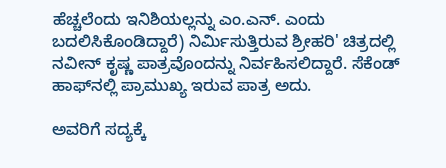ಹೆಚ್ಚಲೆಂದು ಇನಿಶಿಯಲ್ಲನ್ನು ಎಂ.ಎನ್. ಎಂದು ಬದಲಿಸಿಕೊಂಡಿದ್ದಾರೆ) ನಿರ್ಮಿಸುತ್ತಿರುವ ಶ್ರೀಹರಿ' ಚಿತ್ರದಲ್ಲಿ ನವೀನ್ ಕೃಷ್ಣ ಪಾತ್ರವೊಂದನ್ನು ನಿರ್ವಹಿಸಲಿದ್ದಾರೆ. ಸೆಕೆಂಡ್ ಹಾಫ್‌ನಲ್ಲಿ ಪ್ರಾಮುಖ್ಯ ಇರುವ ಪಾತ್ರ ಅದು.

ಅವರಿಗೆ ಸದ್ಯಕ್ಕೆ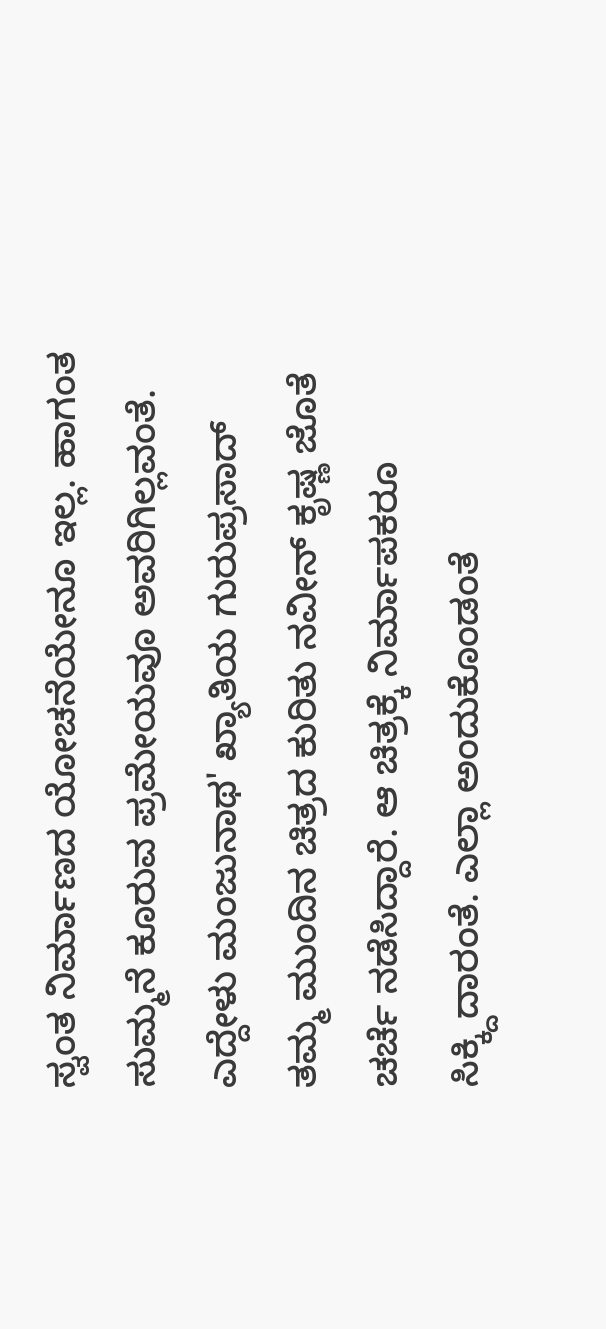ಸ್ವಂತ ನಿರ್ಮಾಣದ ಯೋಚನೆಯೇನೂ ಇಲ್ಲ. ಹಾಗಂತ ಸುಮ್ಮನೆ ಕೂರುವ ಪ್ರಮೇಯವೂ ಅವರಿಗಿಲ್ಲವಂತೆ. ಎದ್ದೇಳು ಮಂಜುನಾಥ' ಖ್ಯಾತಿಯ ಗುರುಪ್ರಸಾದ್ ತಮ್ಮ ಮುಂದಿನ ಚಿತ್ರದ ಕುರಿತು ನವೀನ್ ಕೃಷ್ಣ ಜೊತೆ ಚರ್ಚೆ ನಡೆಸಿದ್ದಾರೆ. ಆ ಚಿತ್ರಕ್ಕೆ ನಿರ್ಮಾಪಕರೂ ಸಿಕ್ಕ್ದಿದಾರಂತೆ. ಎಲ್ಲಾ ಅಂದುಕೊಂಡಂತೆ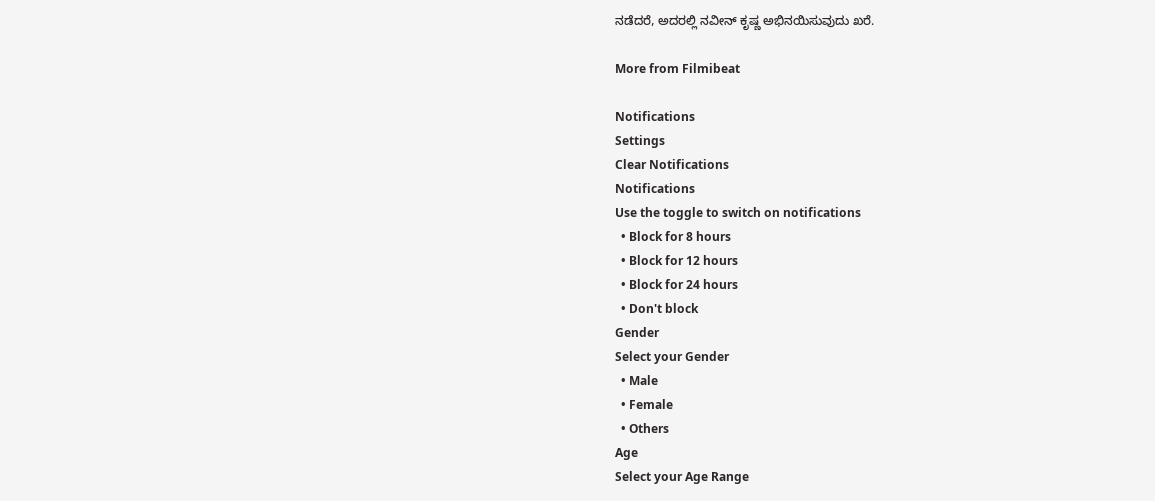ನಡೆದರೆ, ಅದರಲ್ಲಿ ನವೀನ್ ಕೃಷ್ಣ ಅಭಿನಯಿಸುವುದು ಖರೆ.

More from Filmibeat

Notifications
Settings
Clear Notifications
Notifications
Use the toggle to switch on notifications
  • Block for 8 hours
  • Block for 12 hours
  • Block for 24 hours
  • Don't block
Gender
Select your Gender
  • Male
  • Female
  • Others
Age
Select your Age Range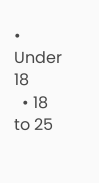• Under 18
  • 18 to 25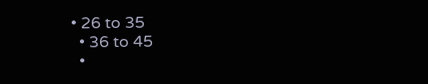• 26 to 35
  • 36 to 45
  •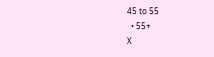45 to 55
  • 55+
X